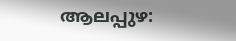ആലപ്പുഴ: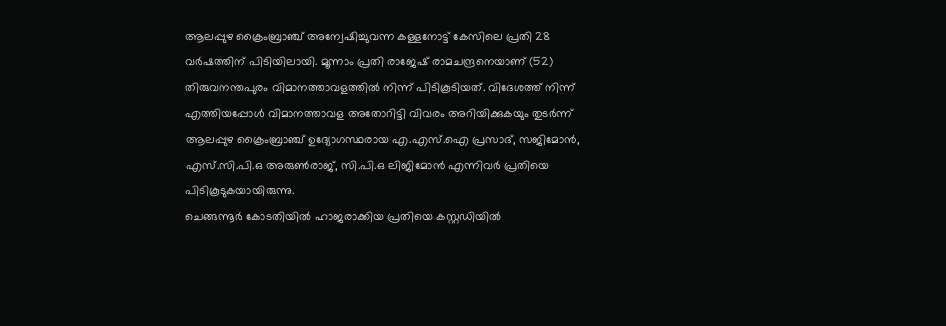ആലപ്പുഴ ക്രൈംബ്രാഞ്ച് അന്വേഷിച്ചുവന്ന കള്ളനോട്ട് കേസിലെ പ്രതി 28 വർഷത്തിന് പിടിയിലായി. മൂന്നാം പ്രതി രാജേഷ് രാമചന്ദ്രനെയാണ് (52) തിരുവനന്തപുരം വിമാനത്താവളത്തിൽ നിന്ന് പിടികൂടിയത്. വിദേശത്ത് നിന്ന് എത്തിയപ്പോൾ വിമാനത്താവള അതോറിട്ടി വിവരം അറിയിക്കുകയും തുടർന്ന് ആലപ്പുഴ ക്രൈംബ്രാഞ്ച് ഉദ്യോഗസ്ഥരായ എ.എസ്.ഐ പ്രസാദ്, സജിമോൻ, എസ്.സി.പി.ഒ അരുൺരാജ്, സി.പി.ഒ ലിജിമോൻ എന്നിവർ പ്രതിയെ പിടികൂടുകയായിരുന്നു.
ചെങ്ങന്നൂർ കോടതിയിൽ ഹാജരാക്കിയ പ്രതിയെ കസ്റ്റഡിയിൽ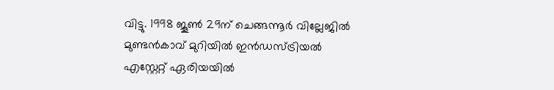വിട്ടു. 1998 ജൂൺ 29ന് ചെങ്ങന്നൂർ വില്ലേജിൽ മുണ്ടൻകാവ് മുറിയിൽ ഇൻഡസ്ട്രിയൽ എസ്റ്റേറ്റ് ഏരിയയിൽ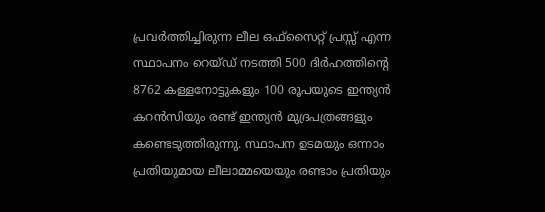പ്രവർത്തിച്ചിരുന്ന ലീല ഒഫ്സൈറ്റ് പ്രസ്സ് എന്ന സ്ഥാപനം റെയ്ഡ് നടത്തി 500 ദിർഹത്തിന്റെ 8762 കള്ളനോട്ടുകളും 100 രൂപയുടെ ഇന്ത്യൻ കറൻസിയും രണ്ട് ഇന്ത്യൻ മുദ്രപത്രങ്ങളും കണ്ടെടുത്തിരുന്നു. സ്ഥാപന ഉടമയും ഒന്നാം പ്രതിയുമായ ലീലാമ്മയെയും രണ്ടാം പ്രതിയും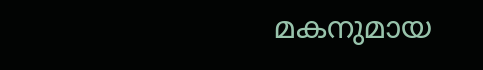മകനുമായ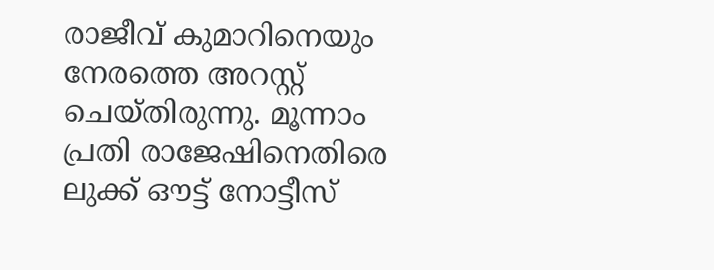രാജീവ് കുമാറിനെയും നേരത്തെ അറസ്റ്റ് ചെയ്തിരുന്നു. മൂന്നാം പ്രതി രാജേഷിനെതിരെ ലുക്ക് ഔട്ട് നോട്ടീസ്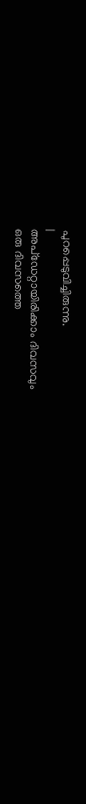പുറപ്പെടുവിച്ചിരുന്നു.
|
അപ്ഡേറ്റായിരിക്കാം ദിവസവും
ഒരു ദിവസത്തെ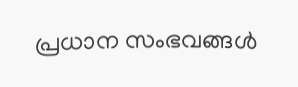പ്രധാന സംഭവങ്ങൾ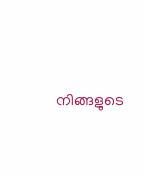നിങ്ങളുടെ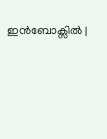ഇൻബോക്സിൽ |